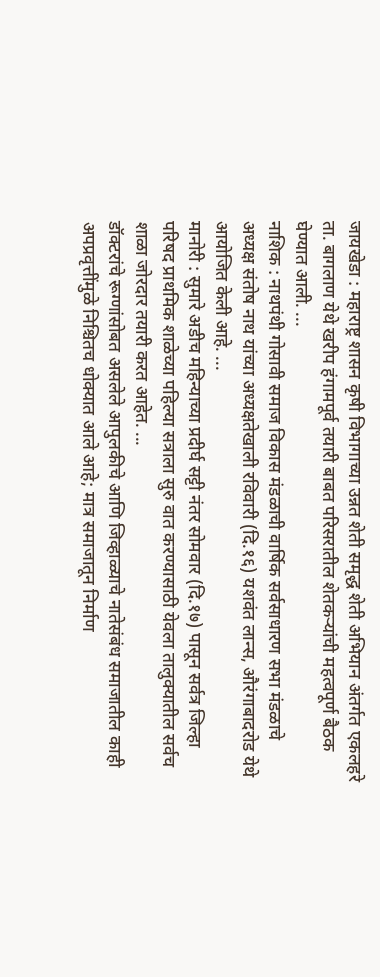जायखेडा : महाराष्ट्र शासन कृषी विभागाच्या उन्नत शेती समृद्ध शेती अभियान अंतर्गत एकलहरे ता. बागलाण येथे खरीप हंगामपूर्व तयारी बाबत परिसरातील शेतकऱ्यांची महत्वपूर्ण बैठक घेण्यात आली. ...
नाशिक : नाथपंथी गोसावी समाज विकास मंडळाची वार्षिक सर्वसाधारण सभा मंडळाचे अध्यक्ष संतोष नाथ यांच्या अध्यक्षतेखाली रविवारी (दि.१६) यशवंत लान्स, औरंगाबादरोड येथे आयोजित केली आहे. ...
मानोरी : सुमारे अडीच महिन्याच्या प्रदीर्घ सट्टी नंतर सोमवार (दि.१७) पासून सर्वत्र जिल्हा परिषद प्राथमिक शाळेच्या पहिल्या सत्राला सुरु वात करण्यासाठी येवला तालुक्यातील सर्वच शाळा जोरदार तयारी करत आहेत. ...
डॉक्टरांचे रूग्णांसोबत असलेले आपुलकीचे आणि जिव्हाळ्याचे नातेसंबंध समाजातील काही अपप्रवृत्तींमुळे निश्चितच धोक्यात आले आहे; मात्र समाजातून निर्माण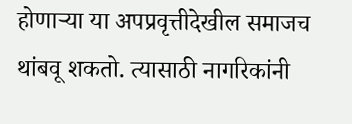होणाऱ्या या अपप्रवृत्तीदेखील समाजच थांबवू शकतो. त्यासाठी नागरिकांनी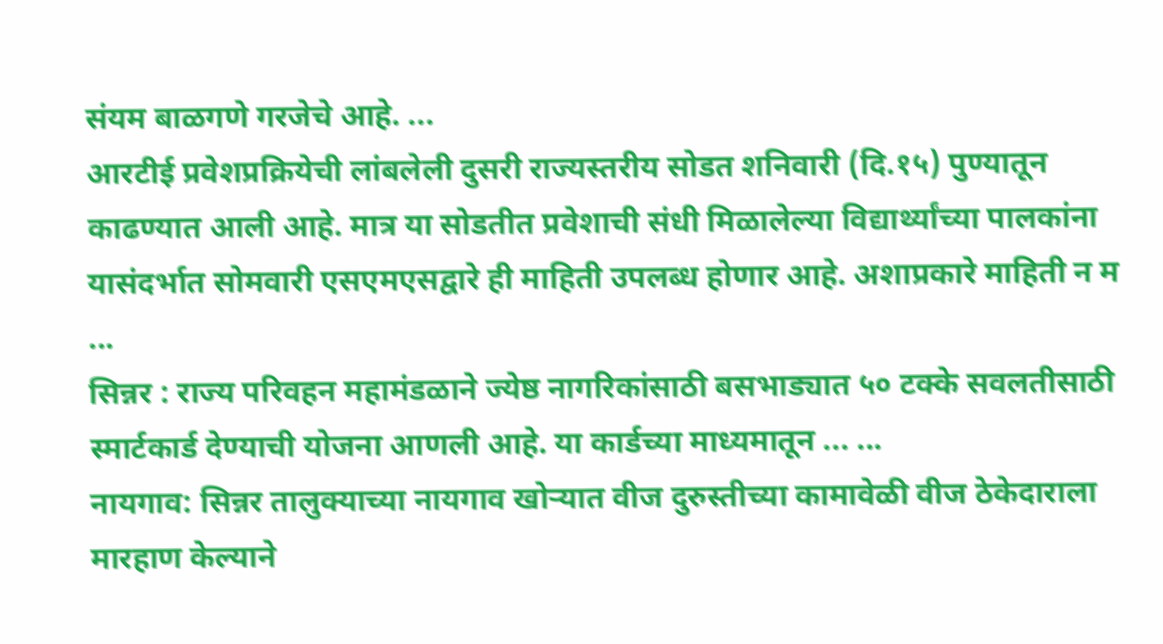संयम बाळगणे गरजेचे आहे. ...
आरटीई प्रवेशप्रक्रियेची लांबलेली दुसरी राज्यस्तरीय सोडत शनिवारी (दि.१५) पुण्यातून काढण्यात आली आहे. मात्र या सोडतीत प्रवेशाची संधी मिळालेल्या विद्यार्थ्यांच्या पालकांना यासंदर्भात सोमवारी एसएमएसद्वारे ही माहिती उपलब्ध होणार आहे. अशाप्रकारे माहिती न म ...
सिन्नर : राज्य परिवहन महामंडळाने ज्येष्ठ नागरिकांसाठी बसभाड्यात ५० टक्के सवलतीसाठी स्मार्टकार्ड देण्याची योजना आणली आहे. या कार्डच्या माध्यमातून ... ...
नायगाव: सिन्नर तालुक्याच्या नायगाव खोऱ्यात वीज दुरुस्तीच्या कामावेळी वीज ठेकेदाराला मारहाण केल्याने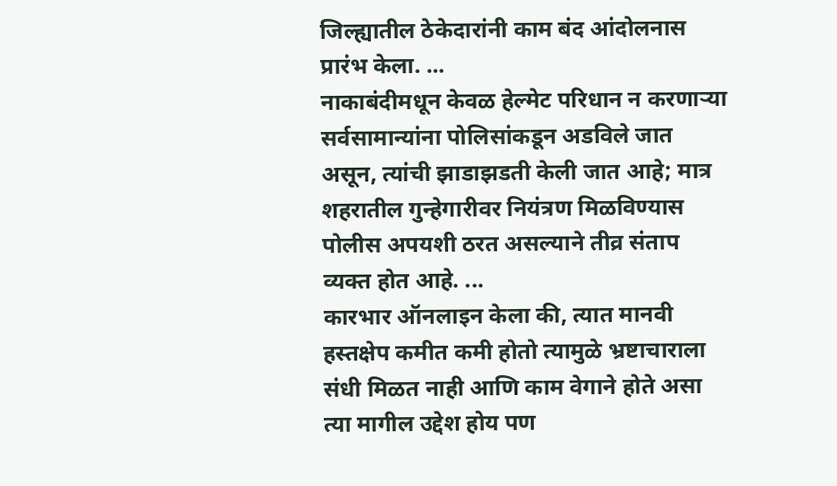जिल्ह्यातील ठेकेदारांनी काम बंद आंदोलनास प्रारंभ केला. ...
नाकाबंदीमधून केवळ हेल्मेट परिधान न करणाऱ्या सर्वसामान्यांना पोलिसांकडून अडविले जात असून, त्यांची झाडाझडती केली जात आहे; मात्र शहरातील गुन्हेगारीवर नियंत्रण मिळविण्यास पोलीस अपयशी ठरत असल्याने तीव्र संताप व्यक्त होत आहे. ...
कारभार ऑनलाइन केला की, त्यात मानवी हस्तक्षेप कमीत कमी होतो त्यामुळे भ्रष्टाचाराला संधी मिळत नाही आणि काम वेगाने होते असा त्या मागील उद्देश होय पण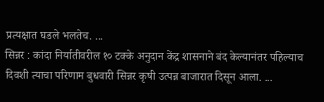प्रत्यक्षात घडले भलतेच. ...
सिन्नर : कांदा निर्यातीवरील १० टक्के अनुदान केंद्र शासनाने बंद केल्यानंतर पहिल्याच दिवशी त्याचा परिणाम बुधवारी सिन्नर कृषी उत्पन्न बाजारात दिसून आला. ...